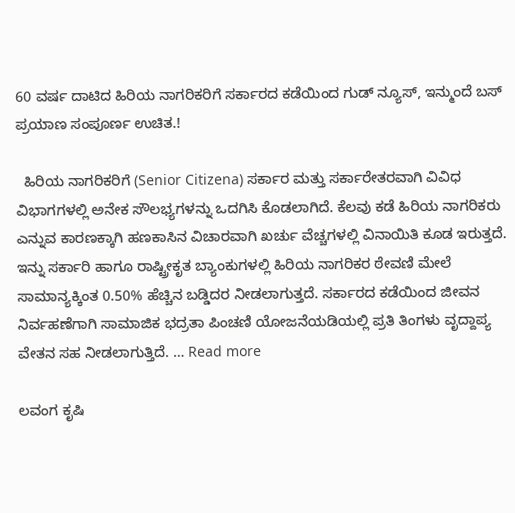60 ವರ್ಷ ದಾಟಿದ ಹಿರಿಯ ನಾಗರಿಕರಿಗೆ ಸರ್ಕಾರದ ಕಡೆಯಿಂದ ಗುಡ್ ನ್ಯೂಸ್, ಇನ್ಮುಂದೆ ಬಸ್ ಪ್ರಯಾಣ ಸಂಪೂರ್ಣ ಉಚಿತ.!

  ಹಿರಿಯ ನಾಗರಿಕರಿಗೆ (Senior Citizena) ಸರ್ಕಾರ ಮತ್ತು ಸರ್ಕಾರೇತರವಾಗಿ ವಿವಿಧ ವಿಭಾಗಗಳಲ್ಲಿ ಅನೇಕ ಸೌಲಭ್ಯಗಳನ್ನು ಒದಗಿಸಿ ಕೊಡಲಾಗಿದೆ. ಕೆಲವು ಕಡೆ ಹಿರಿಯ ನಾಗರಿಕರು ಎನ್ನುವ ಕಾರಣಕ್ಕಾಗಿ ಹಣಕಾಸಿನ ವಿಚಾರವಾಗಿ ಖರ್ಚು ವೆಚ್ಚಗಳಲ್ಲಿ ವಿನಾಯಿತಿ ಕೂಡ ಇರುತ್ತದೆ. ಇನ್ನು ಸರ್ಕಾರಿ ಹಾಗೂ ರಾಷ್ಟ್ರೀಕೃತ ಬ್ಯಾಂಕುಗಳಲ್ಲಿ ಹಿರಿಯ ನಾಗರಿಕರ ಠೇವಣಿ ಮೇಲೆ ಸಾಮಾನ್ಯಕ್ಕಿಂತ 0.50% ಹೆಚ್ಚಿನ ಬಡ್ಡಿದರ ನೀಡಲಾಗುತ್ತದೆ. ಸರ್ಕಾರದ ಕಡೆಯಿಂದ ಜೀವನ ನಿರ್ವಹಣೆಗಾಗಿ ಸಾಮಾಜಿಕ ಭದ್ರತಾ ಪಿಂಚಣಿ ಯೋಜನೆಯಡಿಯಲ್ಲಿ ಪ್ರತಿ ತಿಂಗಳು ವೃದ್ದಾಪ್ಯ ವೇತನ ಸಹ ನೀಡಲಾಗುತ್ತಿದೆ. … Read more

ಲವಂಗ ಕೃಷಿ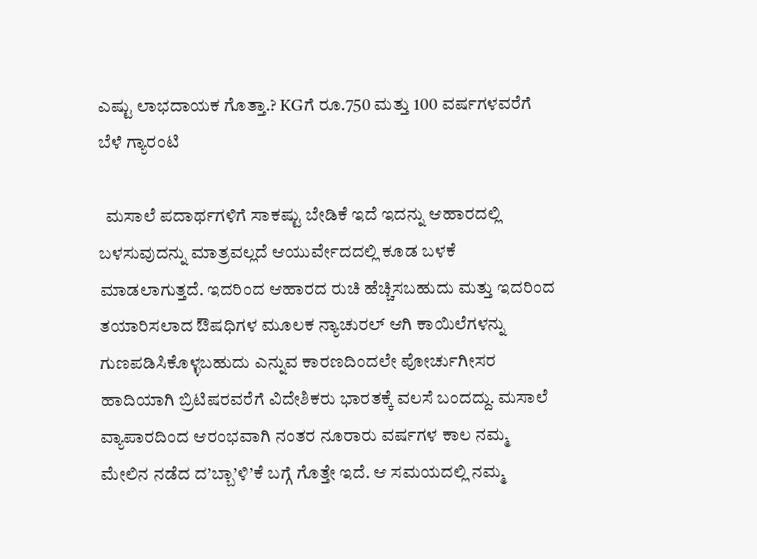ಎಷ್ಟು ಲಾಭದಾಯಕ ಗೊತ್ತಾ.? KGಗೆ ರೂ.750 ಮತ್ತು 100 ವರ್ಷಗಳವರೆಗೆ ಬೆಳೆ ಗ್ಯಾರಂಟಿ

  ಮಸಾಲೆ ಪದಾರ್ಥಗಳಿಗೆ ಸಾಕಷ್ಟು ಬೇಡಿಕೆ ಇದೆ ಇದನ್ನು ಆಹಾರದಲ್ಲಿ ಬಳಸುವುದನ್ನು ಮಾತ್ರವಲ್ಲದೆ ಆಯುರ್ವೇದದಲ್ಲಿ ಕೂಡ ಬಳಕೆ ಮಾಡಲಾಗುತ್ತದೆ. ಇದರಿಂದ ಆಹಾರದ ರುಚಿ ಹೆಚ್ಚಿಸಬಹುದು ಮತ್ತು ಇದರಿಂದ ತಯಾರಿಸಲಾದ ಔಷಧಿಗಳ ಮೂಲಕ ನ್ಯಾಚುರಲ್ ಆಗಿ ಕಾಯಿಲೆಗಳನ್ನು ಗುಣಪಡಿಸಿಕೊಳ್ಳಬಹುದು ಎನ್ನುವ ಕಾರಣದಿಂದಲೇ ಪೋರ್ಚುಗೀಸರ ಹಾದಿಯಾಗಿ ಬ್ರಿಟಿಷರವರೆಗೆ ವಿದೇಶಿಕರು ಭಾರತಕ್ಕೆ ವಲಸೆ ಬಂದದ್ದು. ಮಸಾಲೆ ವ್ಯಾಪಾರದಿಂದ ಆರಂಭವಾಗಿ ನಂತರ ನೂರಾರು ವರ್ಷಗಳ ಕಾಲ ನಮ್ಮ ಮೇಲಿನ ನಡೆದ ದ’ಬ್ಬಾ’ಳಿ’ಕೆ ಬಗ್ಗೆ ಗೊತ್ತೇ ಇದೆ. ಆ ಸಮಯದಲ್ಲಿ ನಮ್ಮ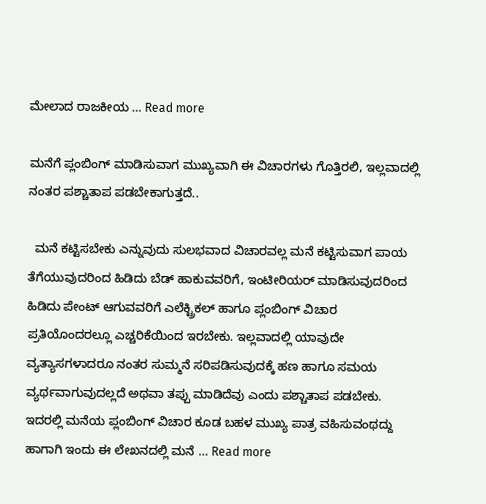ಮೇಲಾದ ರಾಜಕೀಯ … Read more

ಮನೆಗೆ ಪ್ಲಂಬಿಂಗ್ ಮಾಡಿಸುವಾಗ ಮುಖ್ಯವಾಗಿ ಈ ವಿಚಾರಗಳು ಗೊತ್ತಿರಲಿ, ಇಲ್ಲವಾದಲ್ಲಿ ನಂತರ ಪಶ್ಚಾತಾಪ ಪಡಬೇಕಾಗುತ್ತದೆ..

  ಮನೆ ಕಟ್ಟಿಸಬೇಕು ಎನ್ನುವುದು ಸುಲಭವಾದ ವಿಚಾರವಲ್ಲ ಮನೆ ಕಟ್ಟಿಸುವಾಗ ಪಾಯ ತೆಗೆಯುವುದರಿಂದ ಹಿಡಿದು ಬೆಡ್ ಹಾಕುವವರಿಗೆ, ಇಂಟೀರಿಯರ್ ಮಾಡಿಸುವುದರಿಂದ ಹಿಡಿದು ಪೇಂಟ್ ಆಗುವವರಿಗೆ ಎಲೆಕ್ಟ್ರಿಕಲ್ ಹಾಗೂ ಪ್ಲಂಬಿಂಗ್ ವಿಚಾರ ಪ್ರತಿಯೊಂದರಲ್ಲೂ ಎಚ್ಚರಿಕೆಯಿಂದ ಇರಬೇಕು. ಇಲ್ಲವಾದಲ್ಲಿ ಯಾವುದೇ ವ್ಯತ್ಯಾಸಗಳಾದರೂ ನಂತರ ಸುಮ್ಮನೆ ಸರಿಪಡಿಸುವುದಕ್ಕೆ ಹಣ ಹಾಗೂ ಸಮಯ ವ್ಯರ್ಥವಾಗುವುದಲ್ಲದೆ ಅಥವಾ ತಪ್ಪು ಮಾಡಿದೆವು ಎಂದು ಪಶ್ಚಾತಾಪ ಪಡಬೇಕು. ಇದರಲ್ಲಿ ಮನೆಯ ಪ್ಲಂಬಿಂಗ್ ವಿಚಾರ ಕೂಡ ಬಹಳ ಮುಖ್ಯ ಪಾತ್ರ ವಹಿಸುವಂಥದ್ದು ಹಾಗಾಗಿ ಇಂದು ಈ ಲೇಖನದಲ್ಲಿ ಮನೆ … Read more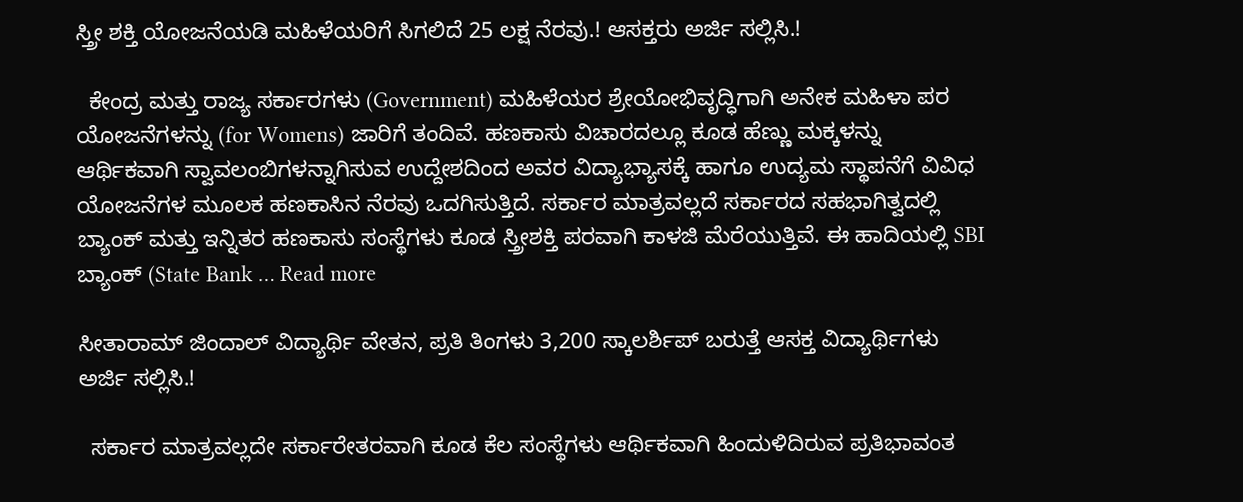ಸ್ತ್ರೀ ಶಕ್ತಿ ಯೋಜನೆಯಡಿ ಮಹಿಳೆಯರಿಗೆ ಸಿಗಲಿದೆ 25 ಲಕ್ಷ ನೆರವು.! ಆಸಕ್ತರು ಅರ್ಜಿ ಸಲ್ಲಿಸಿ.!

  ಕೇಂದ್ರ ಮತ್ತು ರಾಜ್ಯ ಸರ್ಕಾರಗಳು (Government) ಮಹಿಳೆಯರ ಶ್ರೇಯೋಭಿವೃದ್ಧಿಗಾಗಿ ಅನೇಕ ಮಹಿಳಾ ಪರ ಯೋಜನೆಗಳನ್ನು (for Womens) ಜಾರಿಗೆ ತಂದಿವೆ. ಹಣಕಾಸು ವಿಚಾರದಲ್ಲೂ ಕೂಡ ಹೆಣ್ಣು ಮಕ್ಕಳನ್ನು ಆರ್ಥಿಕವಾಗಿ ಸ್ವಾವಲಂಬಿಗಳನ್ನಾಗಿಸುವ ಉದ್ದೇಶದಿಂದ ಅವರ ವಿದ್ಯಾಭ್ಯಾಸಕ್ಕೆ ಹಾಗೂ ಉದ್ಯಮ ಸ್ಥಾಪನೆಗೆ ವಿವಿಧ ಯೋಜನೆಗಳ ಮೂಲಕ ಹಣಕಾಸಿನ ನೆರವು ಒದಗಿಸುತ್ತಿದೆ. ಸರ್ಕಾರ ಮಾತ್ರವಲ್ಲದೆ ಸರ್ಕಾರದ ಸಹಭಾಗಿತ್ವದಲ್ಲಿ ಬ್ಯಾಂಕ್ ಮತ್ತು ಇನ್ನಿತರ ಹಣಕಾಸು ಸಂಸ್ಥೆಗಳು ಕೂಡ ಸ್ತ್ರೀಶಕ್ತಿ ಪರವಾಗಿ ಕಾಳಜಿ ಮೆರೆಯುತ್ತಿವೆ. ಈ ಹಾದಿಯಲ್ಲಿ SBI ಬ್ಯಾಂಕ್ (State Bank … Read more

ಸೀತಾರಾಮ್ ಜಿಂದಾಲ್ ವಿದ್ಯಾರ್ಥಿ ವೇತನ, ಪ್ರತಿ ತಿಂಗಳು 3,200 ಸ್ಕಾಲರ್ಶಿಪ್ ಬರುತ್ತೆ ಆಸಕ್ತ ವಿದ್ಯಾರ್ಥಿಗಳು ಅರ್ಜಿ ಸಲ್ಲಿಸಿ.!

  ಸರ್ಕಾರ ಮಾತ್ರವಲ್ಲದೇ ಸರ್ಕಾರೇತರವಾಗಿ ಕೂಡ ಕೆಲ ಸಂಸ್ಥೆಗಳು ಆರ್ಥಿಕವಾಗಿ ಹಿಂದುಳಿದಿರುವ ಪ್ರತಿಭಾವಂತ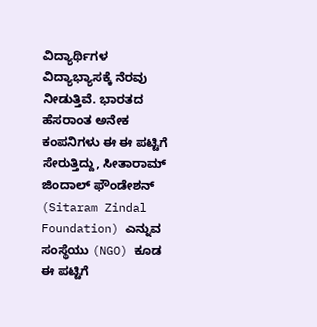ವಿದ್ಯಾರ್ಥಿಗಳ ವಿದ್ಯಾಭ್ಯಾಸಕ್ಕೆ ನೆರವು ನೀಡುತ್ತಿವೆ. ಭಾರತದ ಹೆಸರಾಂತ ಅನೇಕ ಕಂಪನಿಗಳು ಈ ಈ ಪಟ್ಟಿಗೆ ಸೇರುತ್ತಿದ್ದು, ಸೀತಾರಾಮ್ ಜಿಂದಾಲ್ ಫೌಂಡೇಶನ್ (Sitaram Zindal Foundation) ಎನ್ನುವ ಸಂಸ್ಥೆಯು (NGO) ಕೂಡ ಈ ಪಟ್ಟಿಗೆ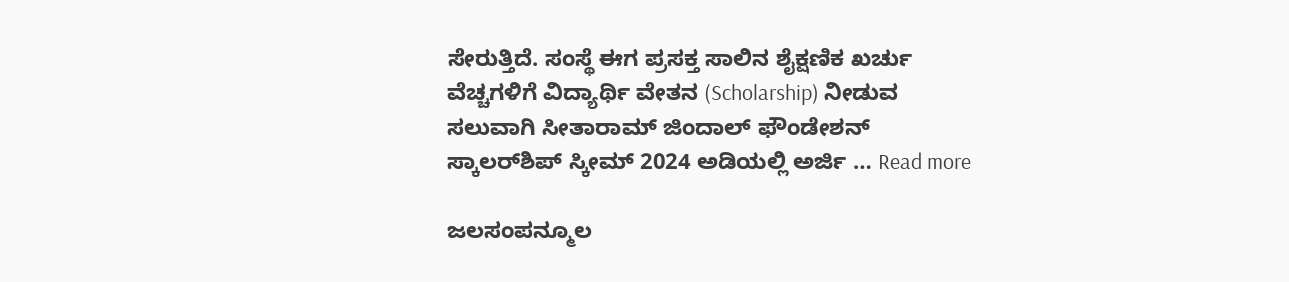ಸೇರುತ್ತಿದೆ. ಸಂಸ್ಥೆ ಈಗ ಪ್ರಸಕ್ತ ಸಾಲಿನ ಶೈಕ್ಷಣಿಕ ಖರ್ಚು ವೆಚ್ಚಗಳಿಗೆ ವಿದ್ಯಾರ್ಥಿ ವೇತನ (Scholarship) ನೀಡುವ ಸಲುವಾಗಿ ಸೀತಾರಾಮ್ ಜಿಂದಾಲ್ ಫೌಂಡೇಶನ್ ಸ್ಕಾಲರ್‌ಶಿಪ್ ಸ್ಕೀಮ್ 2024 ಅಡಿಯಲ್ಲಿ ಅರ್ಜಿ … Read more

ಜಲಸಂಪನ್ಮೂಲ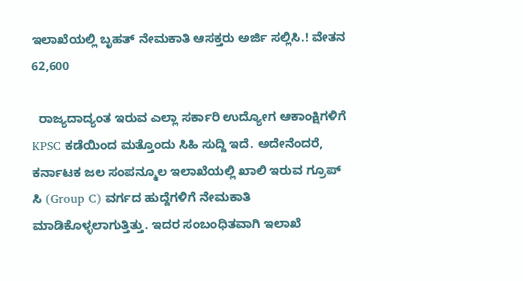ಇಲಾಖೆಯಲ್ಲಿ ಬೃಹತ್ ನೇಮಕಾತಿ ಆಸಕ್ತರು ಅರ್ಜಿ ಸಲ್ಲಿಸಿ.! ವೇತನ 62,600

  ರಾಜ್ಯದಾದ್ಯಂತ ಇರುವ ಎಲ್ಲಾ ಸರ್ಕಾರಿ ಉದ್ಯೋಗ ಆಕಾಂಕ್ಷಿಗಳಿಗೆ KPSC ಕಡೆಯಿಂದ ಮತ್ತೊಂದು ಸಿಹಿ ಸುದ್ದಿ ಇದೆ. ಅದೇನೆಂದರೆ, ಕರ್ನಾಟಕ ಜಲ ಸಂಪನ್ಮೂಲ ಇಲಾಖೆಯಲ್ಲಿ ಖಾಲಿ ಇರುವ ಗ್ರೂಪ್ ಸಿ (Group C) ವರ್ಗದ ಹುದ್ದೆಗಳಿಗೆ ನೇಮಕಾತಿ ಮಾಡಿಕೊಳ್ಳಲಾಗುತ್ತಿತ್ತು. ಇದರ ಸಂಬಂಧಿತವಾಗಿ ಇಲಾಖೆ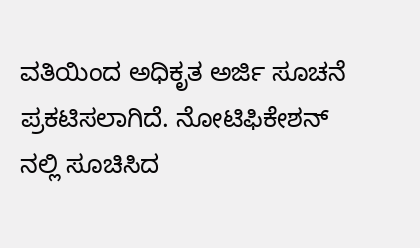ವತಿಯಿಂದ ಅಧಿಕೃತ ಅರ್ಜಿ ಸೂಚನೆ ಪ್ರಕಟಿಸಲಾಗಿದೆ. ನೋಟಿಫಿಕೇಶನ್ ನಲ್ಲಿ ಸೂಚಿಸಿದ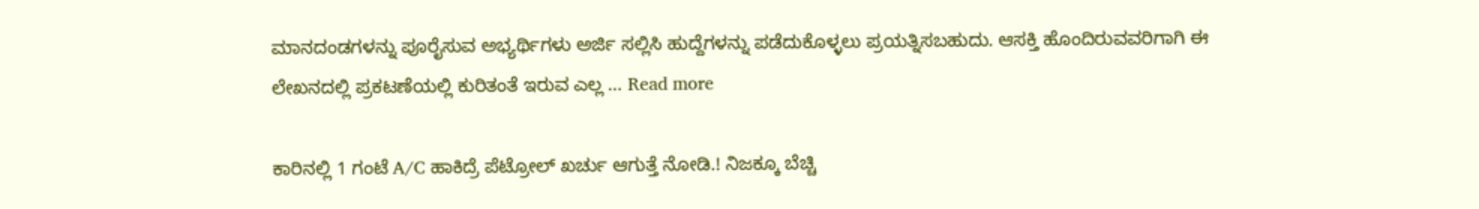ಮಾನದಂಡಗಳನ್ನು ಪೂರೈಸುವ ಅಭ್ಯರ್ಥಿಗಳು ಅರ್ಜಿ ಸಲ್ಲಿಸಿ ಹುದ್ದೆಗಳನ್ನು ಪಡೆದುಕೊಳ್ಳಲು ಪ್ರಯತ್ನಿಸಬಹುದು. ಆಸಕ್ತಿ ಹೊಂದಿರುವವರಿಗಾಗಿ ಈ ಲೇಖನದಲ್ಲಿ ಪ್ರಕಟಣೆಯಲ್ಲಿ ಕುರಿತಂತೆ ಇರುವ ಎಲ್ಲ … Read more

ಕಾರಿನಲ್ಲಿ 1 ಗಂಟೆ A/C ಹಾಕಿದ್ರೆ ಪೆಟ್ರೋಲ್ ಖರ್ಚು ಆಗುತ್ತೆ ನೋಡಿ.! ನಿಜಕ್ಕೂ ಬೆಚ್ಚಿ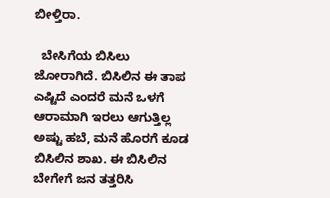ಬೀಳ್ತಿರಾ.

  ಬೇಸಿಗೆಯ ಬಿಸಿಲು ಜೋರಾಗಿದೆ. ಬಿಸಿಲಿನ ಈ ತಾಪ ಎಷ್ಟಿದೆ ಎಂದರೆ ಮನೆ ಒಳಗೆ ಆರಾಮಾಗಿ ಇರಲು ಆಗುತ್ತಿಲ್ಲ ಅಷ್ಟು ಹಬೆ, ಮನೆ ಹೊರಗೆ ಕೂಡ ಬಿಸಿಲಿನ ಶಾಖ. ಈ ಬಿಸಿಲಿನ ಬೇಗೇಗೆ ಜನ ತತ್ತರಿಸಿ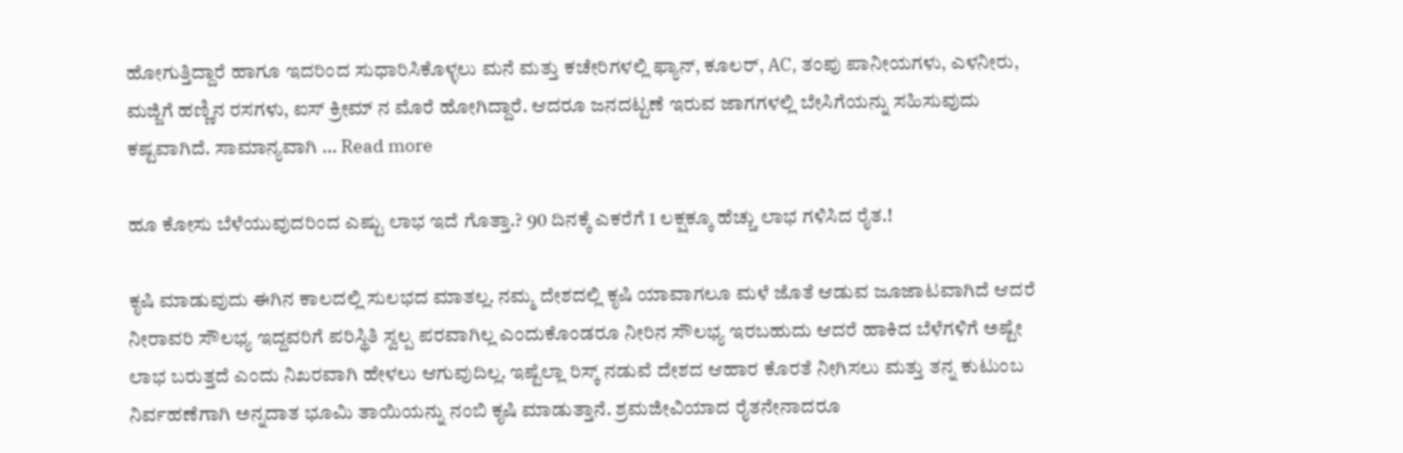ಹೋಗುತ್ತಿದ್ದಾರೆ ಹಾಗೂ ಇದರಿಂದ ಸುಧಾರಿಸಿಕೊಳ್ಳಲು ಮನೆ ಮತ್ತು ಕಚೇರಿಗಳಲ್ಲಿ ಫ್ಯಾನ್, ಕೂಲರ್, AC, ತಂಪು ಪಾನೀಯಗಳು, ಎಳನೀರು, ಮಜ್ಜಿಗೆ ಹಣ್ಣಿನ ರಸಗಳು, ಐಸ್ ಕ್ರೀಮ್ ನ ಮೊರೆ ಹೋಗಿದ್ದಾರೆ. ಆದರೂ ಜನದಟ್ಟಣೆ ಇರುವ ಜಾಗಗಳಲ್ಲಿ ಬೇಸಿಗೆಯನ್ನು ಸಹಿಸುವುದು ಕಷ್ಟವಾಗಿದೆ. ಸಾಮಾನ್ಯವಾಗಿ … Read more

ಹೂ ಕೋಸು ಬೆಳೆಯುವುದರಿಂದ ಎಷ್ಟು ಲಾಭ ಇದೆ ಗೊತ್ತಾ.? 90 ದಿನಕ್ಕೆ ಎಕರೆಗೆ 1 ಲಕ್ಷಕ್ಕೂ ಹೆಚ್ಚು ಲಾಭ ಗಳಿಸಿದ ರೈತ.!

ಕೃಷಿ ಮಾಡುವುದು ಈಗಿನ ಕಾಲದಲ್ಲಿ ಸುಲಭದ ಮಾತಲ್ಲ. ನಮ್ಮ ದೇಶದಲ್ಲಿ ಕೃಷಿ ಯಾವಾಗಲೂ ಮಳೆ ಜೊತೆ ಆಡುವ ಜೂಜಾಟವಾಗಿದೆ ಆದರೆ ನೀರಾವರಿ ಸೌಲಭ್ಯ ಇದ್ದವರಿಗೆ ಪರಿಸ್ಥಿತಿ ಸ್ವಲ್ಪ ಪರವಾಗಿಲ್ಲ ಎಂದುಕೊಂಡರೂ ನೀರಿನ ಸೌಲಭ್ಯ ಇರಬಹುದು ಆದರೆ ಹಾಕಿದ ಬೆಳೆಗಳಿಗೆ ಅಷ್ಟೇ ಲಾಭ ಬರುತ್ತದೆ ಎಂದು ನಿಖರವಾಗಿ ಹೇಳಲು ಆಗುವುದಿಲ್ಲ. ಇಷ್ಟೆಲ್ಲಾ ರಿಸ್ಕ್ ನಡುವೆ ದೇಶದ ಆಹಾರ ಕೊರತೆ ನೀಗಿಸಲು ಮತ್ತು ತನ್ನ ಕುಟುಂಬ ನಿರ್ವಹಣೆಗಾಗಿ ಅನ್ನದಾತ ಭೂಮಿ ತಾಯಿಯನ್ನು ನಂಬಿ ಕೃಷಿ ಮಾಡುತ್ತಾನೆ. ಶ್ರಮಜೀವಿಯಾದ ರೈತನೇನಾದರೂ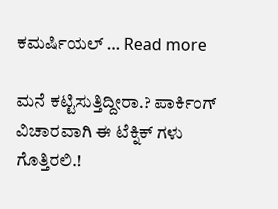ಕಮರ್ಷಿಯಲ್ … Read more

ಮನೆ ಕಟ್ಟಿಸುತ್ತಿದ್ದೀರಾ.? ಪಾರ್ಕಿಂಗ್ ವಿಚಾರವಾಗಿ ಈ ಟೆಕ್ನಿಕ್ ಗಳು ಗೊತ್ತಿರಲಿ.!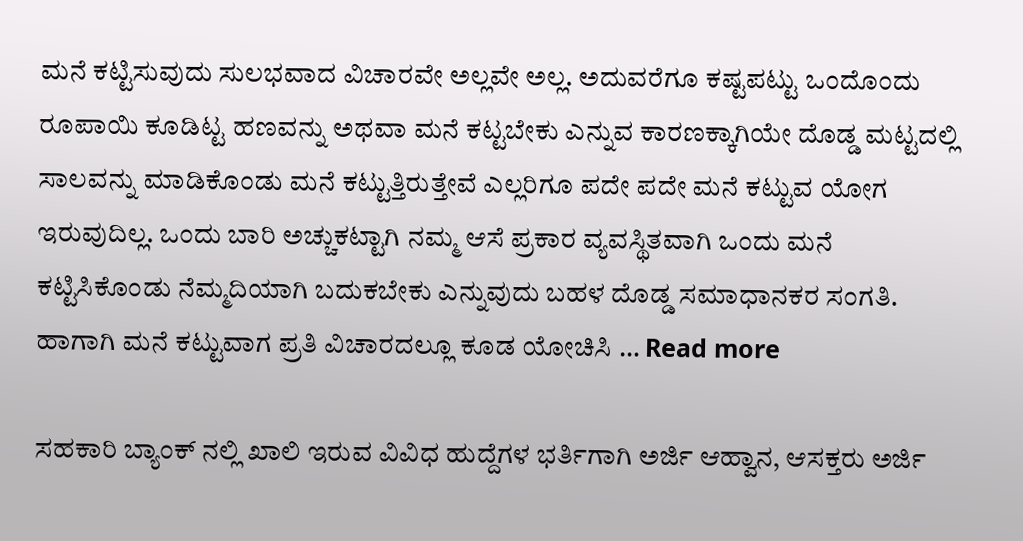ಮನೆ ಕಟ್ಟಿಸುವುದು ಸುಲಭವಾದ ವಿಚಾರವೇ ಅಲ್ಲವೇ ಅಲ್ಲ. ಅದುವರೆಗೂ ಕಷ್ಟಪಟ್ಟು ಒಂದೊಂದು ರೂಪಾಯಿ ಕೂಡಿಟ್ಟ ಹಣವನ್ನು ಅಥವಾ ಮನೆ ಕಟ್ಟಬೇಕು ಎನ್ನುವ ಕಾರಣಕ್ಕಾಗಿಯೇ ದೊಡ್ಡ ಮಟ್ಟದಲ್ಲಿ ಸಾಲವನ್ನು ಮಾಡಿಕೊಂಡು ಮನೆ ಕಟ್ಟುತ್ತಿರುತ್ತೇವೆ ಎಲ್ಲರಿಗೂ ಪದೇ ಪದೇ ಮನೆ ಕಟ್ಟುವ ಯೋಗ ಇರುವುದಿಲ್ಲ. ಒಂದು ಬಾರಿ ಅಚ್ಚುಕಟ್ಟಾಗಿ ನಮ್ಮ ಆಸೆ ಪ್ರಕಾರ ವ್ಯವಸ್ಥಿತವಾಗಿ ಒಂದು ಮನೆ ಕಟ್ಟಿಸಿಕೊಂಡು ನೆಮ್ಮದಿಯಾಗಿ ಬದುಕಬೇಕು ಎನ್ನುವುದು ಬಹಳ ದೊಡ್ಡ ಸಮಾಧಾನಕರ ಸಂಗತಿ. ಹಾಗಾಗಿ ಮನೆ ಕಟ್ಟುವಾಗ ಪ್ರತಿ ವಿಚಾರದಲ್ಲೂ ಕೂಡ ಯೋಚಿಸಿ … Read more

ಸಹಕಾರಿ ಬ್ಯಾಂಕ್ ನಲ್ಲಿ ಖಾಲಿ ಇರುವ ವಿವಿಧ ಹುದ್ದೆಗಳ ಭರ್ತಿಗಾಗಿ ಅರ್ಜಿ ಆಹ್ವಾನ, ಆಸಕ್ತರು ಅರ್ಜಿ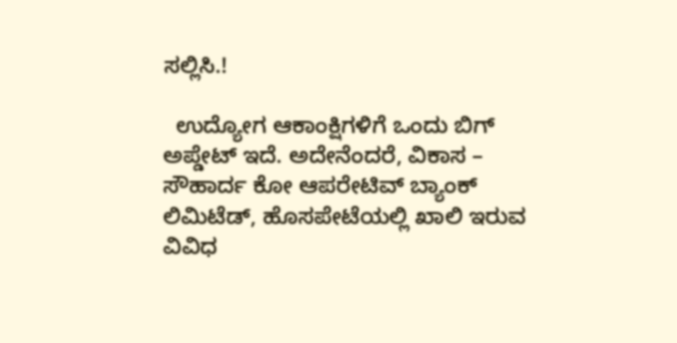ಸಲ್ಲಿಸಿ.!

  ಉದ್ಯೋಗ ಆಕಾಂಕ್ಷಿಗಳಿಗೆ ಒಂದು ಬಿಗ್ ಅಪ್ಡೇಟ್ ಇದೆ. ಅದೇನೆಂದರೆ, ವಿಕಾಸ – ಸೌಹಾರ್ದ ಕೋ ಆಪರೇಟಿವ್ ಬ್ಯಾಂಕ್ ಲಿಮಿಟೆಡ್, ಹೊಸಪೇಟೆಯಲ್ಲಿ ಖಾಲಿ ಇರುವ ವಿವಿಧ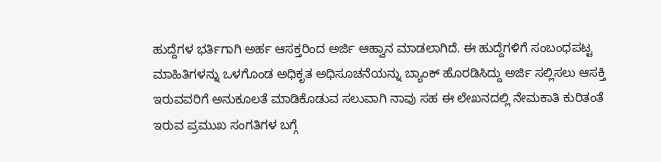ಹುದ್ದೆಗಳ ಭರ್ತಿಗಾಗಿ ಅರ್ಹ ಆಸಕ್ತರಿಂದ ಅರ್ಜಿ ಆಹ್ವಾನ ಮಾಡಲಾಗಿದೆ. ಈ ಹುದ್ದೆಗಳಿಗೆ ಸಂಬಂಧಪಟ್ಟ ಮಾಹಿತಿಗಳನ್ನು ಒಳಗೊಂಡ ಅಧಿಕೃತ ಅಧಿಸೂಚನೆಯನ್ನು ಬ್ಯಾಂಕ್ ಹೊರಡಿಸಿದ್ದು ಅರ್ಜಿ ಸಲ್ಲಿಸಲು ಆಸಕ್ತಿ ಇರುವವರಿಗೆ ಅನುಕೂಲತೆ ಮಾಡಿಕೊಡುವ ಸಲುವಾಗಿ ನಾವು ಸಹ ಈ ಲೇಖನದಲ್ಲಿ ನೇಮಕಾತಿ ಕುರಿತಂತೆ ಇರುವ ಪ್ರಮುಖ ಸಂಗತಿಗಳ ಬಗ್ಗೆ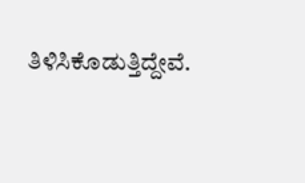ತಿಳಿಸಿಕೊಡುತ್ತಿದ್ದೇವೆ.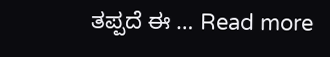ತಪ್ಪದೆ ಈ … Read more